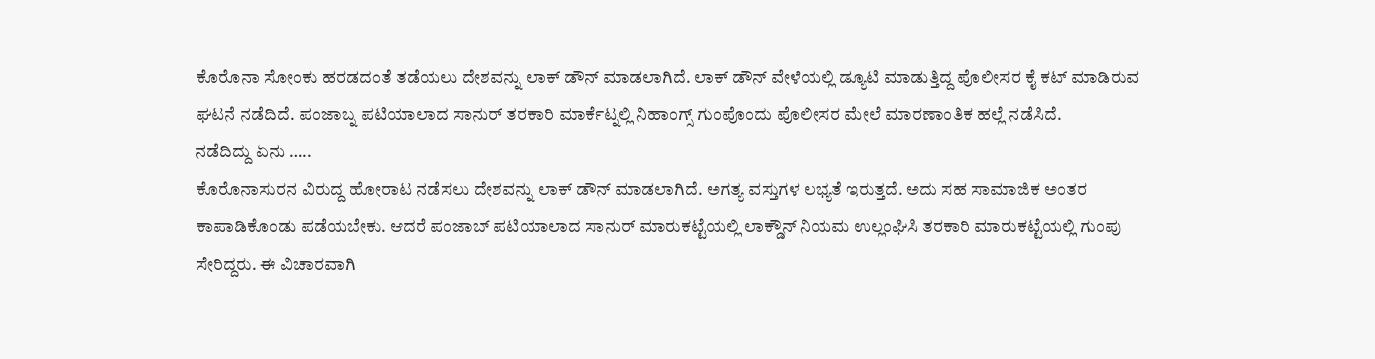ಕೊರೊನಾ ಸೋಂಕು ಹರಡದಂತೆ ತಡೆಯಲು ದೇಶವನ್ನು ಲಾಕ್ ಡೌನ್ ಮಾಡಲಾಗಿದೆ. ಲಾಕ್ ಡೌನ್ ವೇಳೆಯಲ್ಲಿ ಡ್ಯೂಟಿ ಮಾಡುತ್ತಿದ್ದ ಪೊಲೀಸರ ಕೈ ಕಟ್ ಮಾಡಿರುವ ಘಟನೆ ನಡೆದಿದೆ. ಪಂಜಾಬ್ನ ಪಟಿಯಾಲಾದ ಸಾನುರ್ ತರಕಾರಿ ಮಾರ್ಕೆಟ್ನಲ್ಲಿ ನಿಹಾಂಗ್ಸ್ ಗುಂಪೊಂದು ಪೊಲೀಸರ ಮೇಲೆ ಮಾರಣಾಂತಿಕ ಹಲ್ಲೆ ನಡೆಸಿದೆ.
ನಡೆದಿದ್ದು ಏನು …..
ಕೊರೊನಾಸುರನ ವಿರುದ್ದ ಹೋರಾಟ ನಡೆಸಲು ದೇಶವನ್ನು ಲಾಕ್ ಡೌನ್ ಮಾಡಲಾಗಿದೆ. ಅಗತ್ಯ ವಸ್ತುಗಳ ಲಭ್ಯತೆ ಇರುತ್ತದೆ. ಅದು ಸಹ ಸಾಮಾಜಿಕ ಅಂತರ ಕಾಪಾಡಿಕೊಂಡು ಪಡೆಯಬೇಕು. ಆದರೆ ಪಂಜಾಬ್ ಪಟಿಯಾಲಾದ ಸಾನುರ್ ಮಾರುಕಟ್ಟೆಯಲ್ಲಿ ಲಾಕ್ಡೌನ್ ನಿಯಮ ಉಲ್ಲಂಘಿಸಿ ತರಕಾರಿ ಮಾರುಕಟ್ಟೆಯಲ್ಲಿ ಗುಂಪು ಸೇರಿದ್ದರು. ಈ ವಿಚಾರವಾಗಿ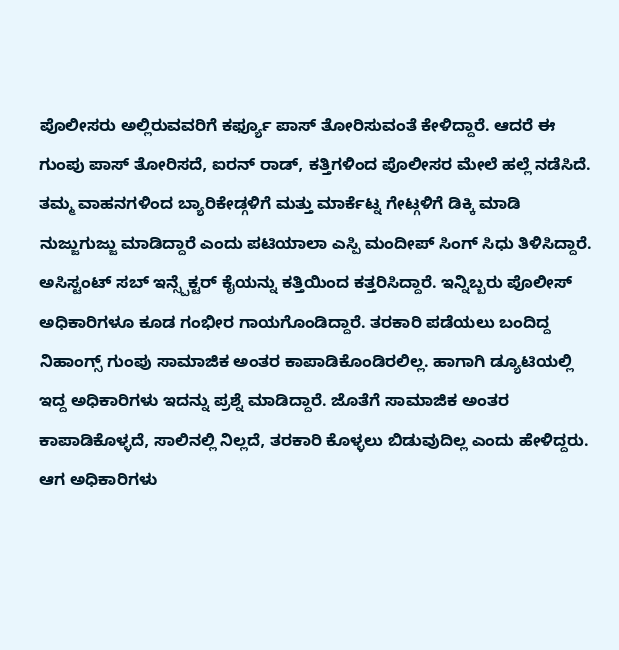ಪೊಲೀಸರು ಅಲ್ಲಿರುವವರಿಗೆ ಕರ್ಫ್ಯೂ ಪಾಸ್ ತೋರಿಸುವಂತೆ ಕೇಳಿದ್ದಾರೆ. ಆದರೆ ಈ ಗುಂಪು ಪಾಸ್ ತೋರಿಸದೆ, ಐರನ್ ರಾಡ್, ಕತ್ತಿಗಳಿಂದ ಪೊಲೀಸರ ಮೇಲೆ ಹಲ್ಲೆ ನಡೆಸಿದೆ. ತಮ್ಮ ವಾಹನಗಳಿಂದ ಬ್ಯಾರಿಕೇಡ್ಗಳಿಗೆ ಮತ್ತು ಮಾರ್ಕೆಟ್ನ ಗೇಟ್ಗಳಿಗೆ ಡಿಕ್ಕಿ ಮಾಡಿ ನುಜ್ಜುಗುಜ್ಜು ಮಾಡಿದ್ದಾರೆ ಎಂದು ಪಟಿಯಾಲಾ ಎಸ್ಪಿ ಮಂದೀಪ್ ಸಿಂಗ್ ಸಿಧು ತಿಳಿಸಿದ್ದಾರೆ.
ಅಸಿಸ್ಟಂಟ್ ಸಬ್ ಇನ್ಸ್ಪೆಕ್ಟರ್ ಕೈಯನ್ನು ಕತ್ತಿಯಿಂದ ಕತ್ತರಿಸಿದ್ದಾರೆ. ಇನ್ನಿಬ್ಬರು ಪೊಲೀಸ್ ಅಧಿಕಾರಿಗಳೂ ಕೂಡ ಗಂಭೀರ ಗಾಯಗೊಂಡಿದ್ದಾರೆ. ತರಕಾರಿ ಪಡೆಯಲು ಬಂದಿದ್ದ ನಿಹಾಂಗ್ಸ್ ಗುಂಪು ಸಾಮಾಜಿಕ ಅಂತರ ಕಾಪಾಡಿಕೊಂಡಿರಲಿಲ್ಲ. ಹಾಗಾಗಿ ಡ್ಯೂಟಿಯಲ್ಲಿ ಇದ್ದ ಅಧಿಕಾರಿಗಳು ಇದನ್ನು ಪ್ರಶ್ನೆ ಮಾಡಿದ್ದಾರೆ. ಜೊತೆಗೆ ಸಾಮಾಜಿಕ ಅಂತರ ಕಾಪಾಡಿಕೊಳ್ಳದೆ, ಸಾಲಿನಲ್ಲಿ ನಿಲ್ಲದೆ, ತರಕಾರಿ ಕೊಳ್ಳಲು ಬಿಡುವುದಿಲ್ಲ ಎಂದು ಹೇಳಿದ್ದರು. ಆಗ ಅಧಿಕಾರಿಗಳು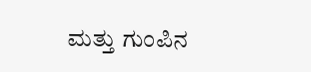ಮತ್ತು ಗುಂಪಿನ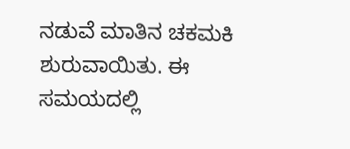ನಡುವೆ ಮಾತಿನ ಚಕಮಕಿ ಶುರುವಾಯಿತು. ಈ ಸಮಯದಲ್ಲಿ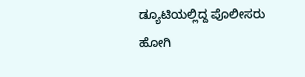ಡ್ಯೂಟಿಯಲ್ಲಿದ್ದ ಪೊಲೀಸರು ಹೋಗಿ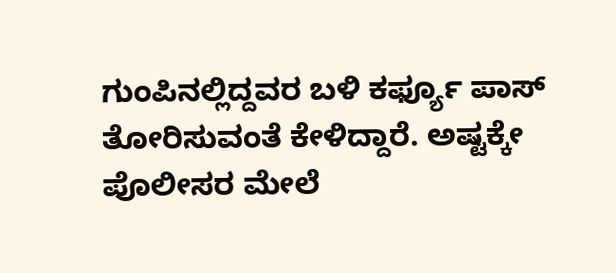ಗುಂಪಿನಲ್ಲಿದ್ದವರ ಬಳಿ ಕರ್ಫ್ಯೂ ಪಾಸ್ ತೋರಿಸುವಂತೆ ಕೇಳಿದ್ದಾರೆ. ಅಷ್ಟಕ್ಕೇ ಪೊಲೀಸರ ಮೇಲೆ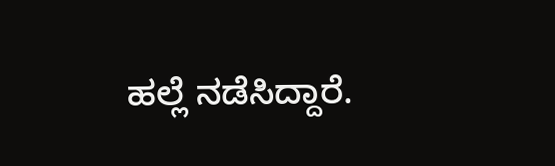ಹಲ್ಲೆ ನಡೆಸಿದ್ದಾರೆ.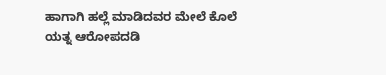ಹಾಗಾಗಿ ಹಲ್ಲೆ ಮಾಡಿದವರ ಮೇಲೆ ಕೊಲೆ ಯತ್ನ ಆರೋಪದಡಿ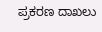ಪ್ರಕರಣ ದಾಖಲು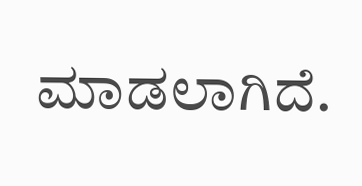ಮಾಡಲಾಗಿದೆ.